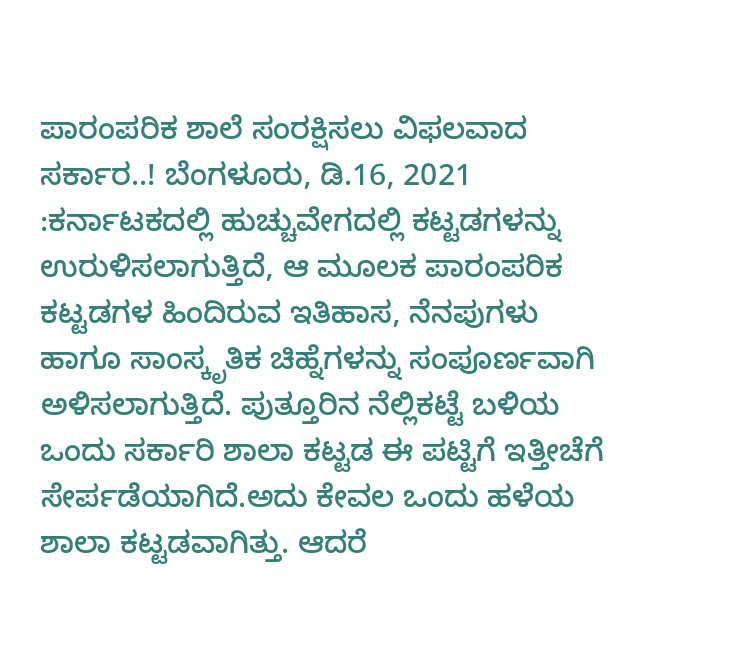ಪಾರಂಪರಿಕ ಶಾಲೆ ಸಂರಕ್ಷಿಸಲು ವಿಫಲವಾದ ಸರ್ಕಾರ..! ಬೆಂಗಳೂರು, ಡಿ.16, 2021 :ಕರ್ನಾಟಕದಲ್ಲಿ ಹುಚ್ಚುವೇಗದಲ್ಲಿ ಕಟ್ಟಡಗಳನ್ನು ಉರುಳಿಸಲಾಗುತ್ತಿದೆ, ಆ ಮೂಲಕ ಪಾರಂಪರಿಕ ಕಟ್ಟಡಗಳ ಹಿಂದಿರುವ ಇತಿಹಾಸ, ನೆನಪುಗಳು ಹಾಗೂ ಸಾಂಸ್ಕೃತಿಕ ಚಿಹ್ನೆಗಳನ್ನು ಸಂಪೂರ್ಣವಾಗಿ ಅಳಿಸಲಾಗುತ್ತಿದೆ. ಪುತ್ತೂರಿನ ನೆಲ್ಲಿಕಟ್ಟೆ ಬಳಿಯ ಒಂದು ಸರ್ಕಾರಿ ಶಾಲಾ ಕಟ್ಟಡ ಈ ಪಟ್ಟಿಗೆ ಇತ್ತೀಚೆಗೆ ಸೇರ್ಪಡೆಯಾಗಿದೆ.ಅದು ಕೇವಲ ಒಂದು ಹಳೆಯ ಶಾಲಾ ಕಟ್ಟಡವಾಗಿತ್ತು. ಆದರೆ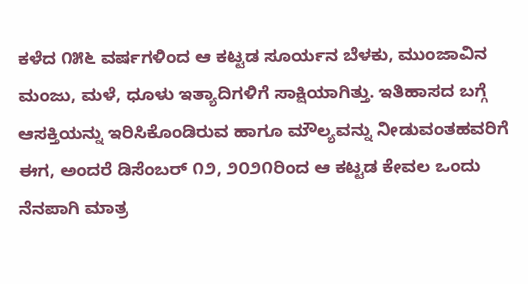ಕಳೆದ ೧೫೬ ವರ್ಷಗಳಿಂದ ಆ ಕಟ್ಟಡ ಸೂರ್ಯನ ಬೆಳಕು, ಮುಂಜಾವಿನ ಮಂಜು, ಮಳೆ, ಧೂಳು ಇತ್ಯಾದಿಗಳಿಗೆ ಸಾಕ್ಷಿಯಾಗಿತ್ತು. ಇತಿಹಾಸದ ಬಗ್ಗೆ ಆಸಕ್ತಿಯನ್ನು ಇರಿಸಿಕೊಂಡಿರುವ ಹಾಗೂ ಮೌಲ್ಯವನ್ನು ನೀಡುವಂತಹವರಿಗೆ ಈಗ, ಅಂದರೆ ಡಿಸೆಂಬರ್ ೧೨, ೨೦೨೧ರಿಂದ ಆ ಕಟ್ಟಡ ಕೇವಲ ಒಂದು ನೆನಪಾಗಿ ಮಾತ್ರ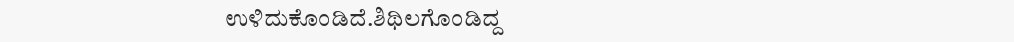ಉಳಿದುಕೊಂಡಿದೆ.ಶಿಥಿಲಗೊಂಡಿದ್ದ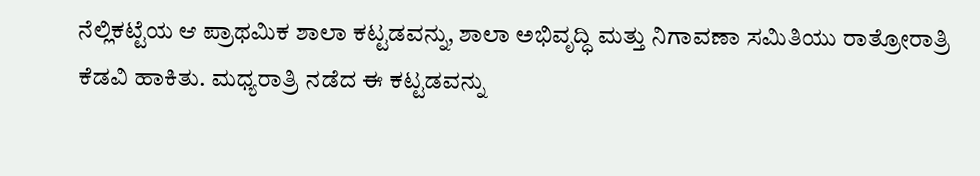ನೆಲ್ಲಿಕಟ್ಟೆಯ ಆ ಪ್ರಾಥಮಿಕ ಶಾಲಾ ಕಟ್ಟಡವನ್ನು, ಶಾಲಾ ಅಭಿವೃದ್ಧಿ ಮತ್ತು ನಿಗಾವಣಾ ಸಮಿತಿಯು ರಾತ್ರೋರಾತ್ರಿ ಕೆಡವಿ ಹಾಕಿತು. ಮಧ್ಯರಾತ್ರಿ ನಡೆದ ಈ ಕಟ್ಟಡವನ್ನು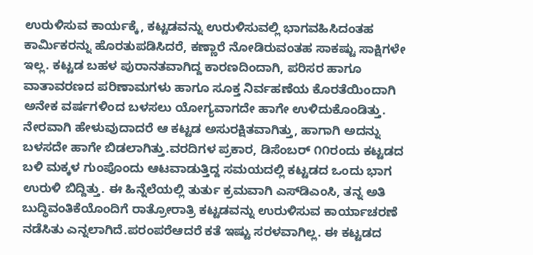ಉರುಳಿಸುವ ಕಾರ್ಯಕ್ಕೆ, ಕಟ್ಟಡವನ್ನು ಉರುಳಿಸುವಲ್ಲಿ ಭಾಗವಹಿಸಿದಂತಹ ಕಾರ್ಮಿಕರನ್ನು ಹೊರತುಪಡಿಸಿದರೆ, ಕಣ್ಣಾರೆ ನೋಡಿರುವಂತಹ ಸಾಕಷ್ಟು ಸಾಕ್ಷಿಗಳೇ ಇಲ್ಲ. ಕಟ್ಟಡ ಬಹಳ ಪುರಾನತವಾಗಿದ್ದ ಕಾರಣದಿಂದಾಗಿ, ಪರಿಸರ ಹಾಗೂ ವಾತಾವರಣದ ಪರಿಣಾಮಗಳು ಹಾಗೂ ಸೂಕ್ತ ನಿರ್ವಹಣೆಯ ಕೊರತೆಯಿಂದಾಗಿ ಅನೇಕ ವರ್ಷಗಳಿಂದ ಬಳಸಲು ಯೋಗ್ಯವಾಗದೇ ಹಾಗೇ ಉಳಿದುಕೊಂಡಿತ್ತು. ನೇರವಾಗಿ ಹೇಳುವುದಾದರೆ ಆ ಕಟ್ಟಡ ಅಸುರಕ್ಷಿತವಾಗಿತ್ತು, ಹಾಗಾಗಿ ಅದನ್ನು ಬಳಸದೇ ಹಾಗೇ ಬಿಡಲಾಗಿತ್ತು.ವರದಿಗಳ ಪ್ರಕಾರ, ಡಿಸೆಂಬರ್ ೧೧ರಂದು ಕಟ್ಟಡದ ಬಳಿ ಮಕ್ಕಳ ಗುಂಪೊಂದು ಆಟವಾಡುತ್ತಿದ್ದ ಸಮಯದಲ್ಲಿ ಕಟ್ಟಡದ ಒಂದು ಭಾಗ ಉರುಳಿ ಬಿದ್ದಿತ್ತು. ಈ ಹಿನ್ನೆಲೆಯಲ್ಲಿ ತುರ್ತು ಕ್ರಮವಾಗಿ ಎಸ್‌ಡಿಎಂಸಿ, ತನ್ನ ಅತಿ ಬುದ್ಧಿವಂತಿಕೆಯೊಂದಿಗೆ ರಾತ್ರೋರಾತ್ರಿ ಕಟ್ಟಡವನ್ನು ಉರುಳಿಸುವ ಕಾರ್ಯಾಚರಣೆ ನಡೆಸಿತು ಎನ್ನಲಾಗಿದೆ.ಪರಂಪರೆಆದರೆ ಕತೆ ಇಷ್ಟು ಸರಳವಾಗಿಲ್ಲ. ಈ ಕಟ್ಟಡದ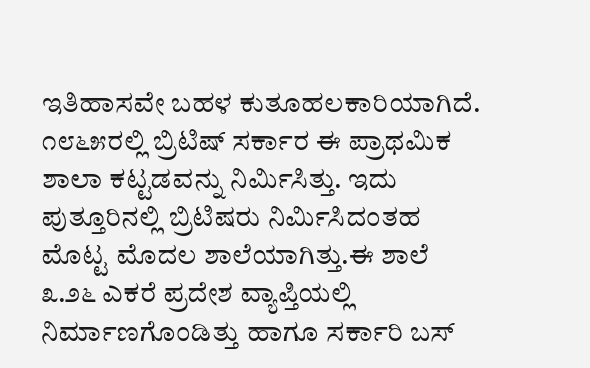ಇತಿಹಾಸವೇ ಬಹಳ ಕುತೂಹಲಕಾರಿಯಾಗಿದೆ. ೧೮೬೫ರಲ್ಲಿ ಬ್ರಿಟಿಷ್ ಸರ್ಕಾರ ಈ ಪ್ರಾಥಮಿಕ ಶಾಲಾ ಕಟ್ಟಡವನ್ನು ನಿರ್ಮಿಸಿತ್ತು. ಇದು ಪುತ್ತೂರಿನಲ್ಲಿ ಬ್ರಿಟಿಷರು ನಿರ್ಮಿಸಿದಂತಹ ಮೊಟ್ಟ ಮೊದಲ ಶಾಲೆಯಾಗಿತ್ತು.ಈ ಶಾಲೆ ೩.೨೬ ಎಕರೆ ಪ್ರದೇಶ ವ್ಯಾಪ್ತಿಯಲ್ಲಿ ನಿರ್ಮಾಣಗೊಂಡಿತ್ತು ಹಾಗೂ ಸರ್ಕಾರಿ ಬಸ್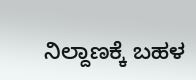ನಿಲ್ದಾಣಕ್ಕೆ ಬಹಳ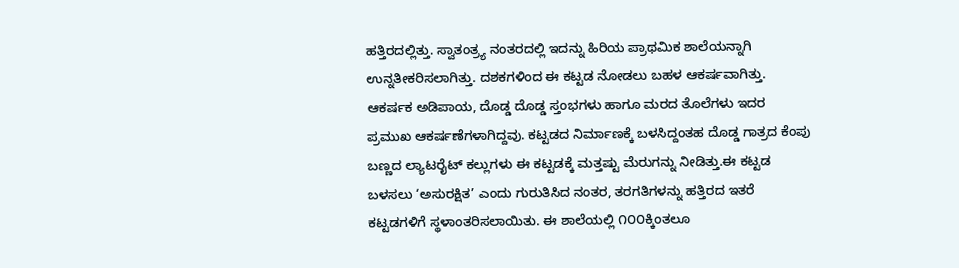ಹತ್ತಿರದಲ್ಲಿತ್ತು. ಸ್ವಾತಂತ್ರ್ಯ ನಂತರದಲ್ಲಿ ಇದನ್ನು ಹಿರಿಯ ಪ್ರಾಥಮಿಕ ಶಾಲೆಯನ್ನಾಗಿ ಉನ್ನತೀಕರಿಸಲಾಗಿತ್ತು. ದಶಕಗಳಿಂದ ಈ ಕಟ್ಟಡ ನೋಡಲು ಬಹಳ ಆಕರ್ಷವಾಗಿತ್ತು. ಆಕರ್ಷಕ ಅಡಿಪಾಯ, ದೊಡ್ಡ ದೊಡ್ಡ ಸ್ತಂಭಗಳು ಹಾಗೂ ಮರದ ತೊಲೆಗಳು ಇದರ ಪ್ರಮುಖ ಆಕರ್ಷಣೆಗಳಾಗಿದ್ದವು. ಕಟ್ಟಡದ ನಿರ್ಮಾಣಕ್ಕೆ ಬಳಸಿದ್ದಂತಹ ದೊಡ್ಡ ಗಾತ್ರದ ಕೆಂಪು ಬಣ್ಣದ ಲ್ಯಾಟರೈಟ್ ಕಲ್ಲುಗಳು ಈ ಕಟ್ಟಡಕ್ಕೆ ಮತ್ತಷ್ಟು ಮೆರುಗನ್ನು ನೀಡಿತ್ತು.ಈ ಕಟ್ಟಡ ಬಳಸಲು ‘ಅಸುರಕ್ಷಿತ’ ಎಂದು ಗುರುತಿಸಿದ ನಂತರ, ತರಗತಿಗಳನ್ನು ಹತ್ತಿರದ ಇತರೆ ಕಟ್ಟಡಗಳಿಗೆ ಸ್ಥಳಾಂತರಿಸಲಾಯಿತು. ಈ ಶಾಲೆಯಲ್ಲಿ ೧೦೦ಕ್ಕಿಂತಲೂ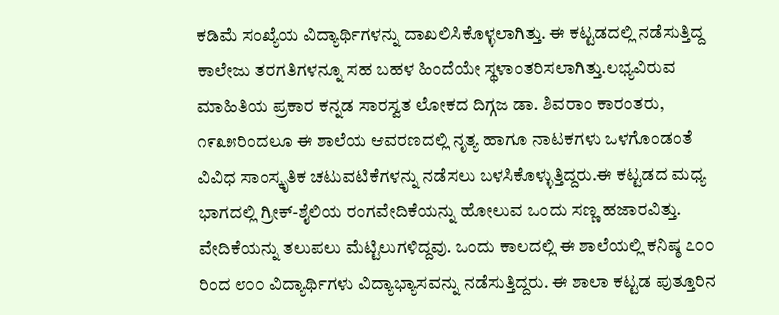ಕಡಿಮೆ ಸಂಖ್ಯೆಯ ವಿದ್ಯಾರ್ಥಿಗಳನ್ನು ದಾಖಲಿಸಿಕೊಳ್ಳಲಾಗಿತ್ತು. ಈ ಕಟ್ಟಡದಲ್ಲಿ ನಡೆಸುತ್ತಿದ್ದ ಕಾಲೇಜು ತರಗತಿಗಳನ್ನೂ ಸಹ ಬಹಳ ಹಿಂದೆಯೇ ಸ್ಥಳಾಂತರಿಸಲಾಗಿತ್ತು.ಲಭ್ಯವಿರುವ ಮಾಹಿತಿಯ ಪ್ರಕಾರ ಕನ್ನಡ ಸಾರಸ್ವತ ಲೋಕದ ದಿಗ್ಗಜ ಡಾ. ಶಿವರಾಂ ಕಾರಂತರು, ೧೯೩೫ರಿಂದಲೂ ಈ ಶಾಲೆಯ ಆವರಣದಲ್ಲಿ ನೃತ್ಯ ಹಾಗೂ ನಾಟಕಗಳು ಒಳಗೊಂಡಂತೆ ವಿವಿಧ ಸಾಂಸ್ಕೃತಿಕ ಚಟುವಟಿಕೆಗಳನ್ನು ನಡೆಸಲು ಬಳಸಿಕೊಳ್ಳುತ್ತಿದ್ದರು.ಈ ಕಟ್ಟಡದ ಮಧ್ಯ ಭಾಗದಲ್ಲಿ ಗ್ರೀಕ್-ಶೈಲಿಯ ರಂಗವೇದಿಕೆಯನ್ನು ಹೋಲುವ ಒಂದು ಸಣ್ಣ ಹಜಾರವಿತ್ತು. ವೇದಿಕೆಯನ್ನು ತಲುಪಲು ಮೆಟ್ಟಿಲುಗಳಿದ್ದವು. ಒಂದು ಕಾಲದಲ್ಲಿ ಈ ಶಾಲೆಯಲ್ಲಿ ಕನಿಷ್ಠ ೭೦೦ ರಿಂದ ೮೦೦ ವಿದ್ಯಾರ್ಥಿಗಳು ವಿದ್ಯಾಭ್ಯಾಸವನ್ನು ನಡೆಸುತ್ತಿದ್ದರು. ಈ ಶಾಲಾ ಕಟ್ಟಡ ಪುತ್ತೂರಿನ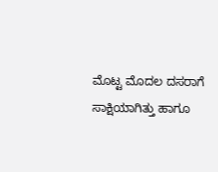ಮೊಟ್ಟ ಮೊದಲ ದಸರಾಗೆ ಸಾಕ್ಷಿಯಾಗಿತ್ತು ಹಾಗೂ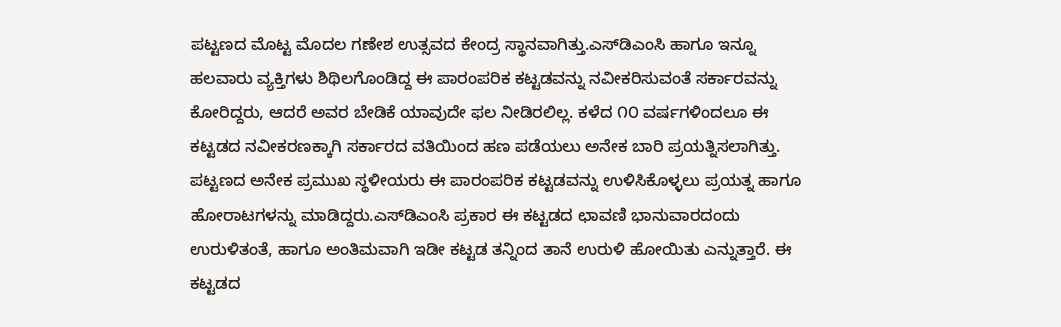ಪಟ್ಟಣದ ಮೊಟ್ಟ ಮೊದಲ ಗಣೇಶ ಉತ್ಸವದ ಕೇಂದ್ರ ಸ್ಥಾನವಾಗಿತ್ತು.ಎಸ್‌ಡಿಎಂಸಿ ಹಾಗೂ ಇನ್ನೂ ಹಲವಾರು ವ್ಯಕ್ತಿಗಳು ಶಿಥಿಲಗೊಂಡಿದ್ದ ಈ ಪಾರಂಪರಿಕ ಕಟ್ಟಡವನ್ನು ನವೀಕರಿಸುವಂತೆ ಸರ್ಕಾರವನ್ನು ಕೋರಿದ್ದರು, ಆದರೆ ಅವರ ಬೇಡಿಕೆ ಯಾವುದೇ ಫಲ ನೀಡಿರಲಿಲ್ಲ. ಕಳೆದ ೧೦ ವರ್ಷಗಳಿಂದಲೂ ಈ ಕಟ್ಟಡದ ನವೀಕರಣಕ್ಕಾಗಿ ಸರ್ಕಾರದ ವತಿಯಿಂದ ಹಣ ಪಡೆಯಲು ಅನೇಕ ಬಾರಿ ಪ್ರಯತ್ನಿಸಲಾಗಿತ್ತು. ಪಟ್ಟಣದ ಅನೇಕ ಪ್ರಮುಖ ಸ್ಥಳೀಯರು ಈ ಪಾರಂಪರಿಕ ಕಟ್ಟಡವನ್ನು ಉಳಿಸಿಕೊಳ್ಳಲು ಪ್ರಯತ್ನ ಹಾಗೂ ಹೋರಾಟಗಳನ್ನು ಮಾಡಿದ್ದರು.ಎಸ್‌ಡಿಎಂಸಿ ಪ್ರಕಾರ ಈ ಕಟ್ಟಡದ ಛಾವಣಿ ಭಾನುವಾರದಂದು ಉರುಳಿತಂತೆ, ಹಾಗೂ ಅಂತಿಮವಾಗಿ ಇಡೀ ಕಟ್ಟಡ ತನ್ನಿಂದ ತಾನೆ ಉರುಳಿ ಹೋಯಿತು ಎನ್ನುತ್ತಾರೆ. ಈ ಕಟ್ಟಡದ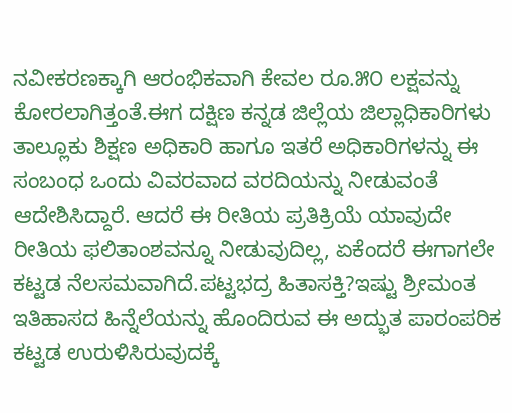ನವೀಕರಣಕ್ಕಾಗಿ ಆರಂಭಿಕವಾಗಿ ಕೇವಲ ರೂ.೫೦ ಲಕ್ಷವನ್ನು ಕೋರಲಾಗಿತ್ತಂತೆ.ಈಗ ದಕ್ಷಿಣ ಕನ್ನಡ ಜಿಲ್ಲೆಯ ಜಿಲ್ಲಾಧಿಕಾರಿಗಳು ತಾಲ್ಲೂಕು ಶಿಕ್ಷಣ ಅಧಿಕಾರಿ ಹಾಗೂ ಇತರೆ ಅಧಿಕಾರಿಗಳನ್ನು ಈ ಸಂಬಂಧ ಒಂದು ವಿವರವಾದ ವರದಿಯನ್ನು ನೀಡುವಂತೆ ಆದೇಶಿಸಿದ್ದಾರೆ. ಆದರೆ ಈ ರೀತಿಯ ಪ್ರತಿಕ್ರಿಯೆ ಯಾವುದೇ ರೀತಿಯ ಫಲಿತಾಂಶವನ್ನೂ ನೀಡುವುದಿಲ್ಲ, ಏಕೆಂದರೆ ಈಗಾಗಲೇ ಕಟ್ಟಡ ನೆಲಸಮವಾಗಿದೆ.ಪಟ್ಟಭದ್ರ ಹಿತಾಸಕ್ತಿ?ಇಷ್ಟು ಶ್ರೀಮಂತ ಇತಿಹಾಸದ ಹಿನ್ನೆಲೆಯನ್ನು ಹೊಂದಿರುವ ಈ ಅದ್ಭುತ ಪಾರಂಪರಿಕ ಕಟ್ಟಡ ಉರುಳಿಸಿರುವುದಕ್ಕೆ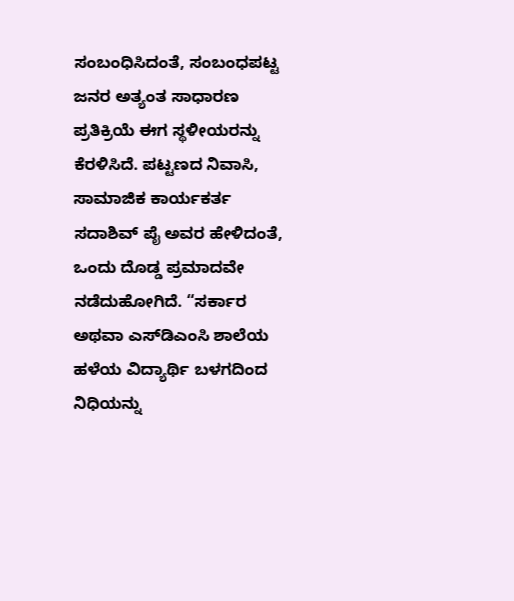ಸಂಬಂಧಿಸಿದಂತೆ, ಸಂಬಂಧಪಟ್ಟ ಜನರ ಅತ್ಯಂತ ಸಾಧಾರಣ ಪ್ರತಿಕ್ರಿಯೆ ಈಗ ಸ್ಥಳೀಯರನ್ನು ಕೆರಳಿಸಿದೆ. ಪಟ್ಟಣದ ನಿವಾಸಿ, ಸಾಮಾಜಿಕ ಕಾರ್ಯಕರ್ತ ಸದಾಶಿವ್ ಪೈ ಅವರ ಹೇಳಿದಂತೆ, ಒಂದು ದೊಡ್ಡ ಪ್ರಮಾದವೇ ನಡೆದುಹೋಗಿದೆ. “ಸರ್ಕಾರ ಅಥವಾ ಎಸ್‌ಡಿಎಂಸಿ ಶಾಲೆಯ ಹಳೆಯ ವಿದ್ಯಾರ್ಥಿ ಬಳಗದಿಂದ ನಿಧಿಯನ್ನು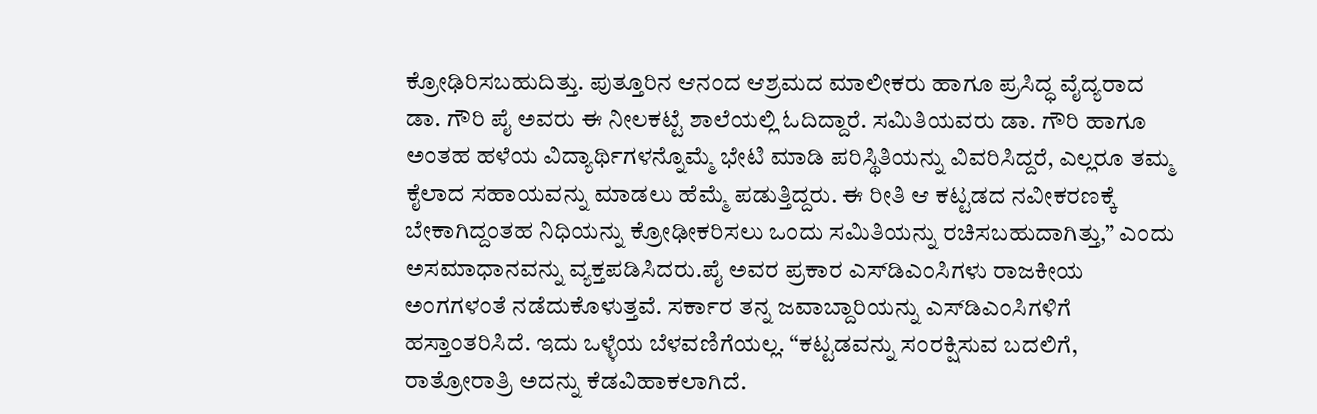ಕ್ರೋಢಿರಿಸಬಹುದಿತ್ತು. ಪುತ್ತೂರಿನ ಆನಂದ ಆಶ್ರಮದ ಮಾಲೀಕರು ಹಾಗೂ ಪ್ರಸಿದ್ಧ ವೈದ್ಯರಾದ ಡಾ. ಗೌರಿ ಪೈ ಅವರು ಈ ನೀಲಕಟ್ಟೆ ಶಾಲೆಯಲ್ಲಿ ಓದಿದ್ದಾರೆ. ಸಮಿತಿಯವರು ಡಾ. ಗೌರಿ ಹಾಗೂ ಅಂತಹ ಹಳೆಯ ವಿದ್ಯಾರ್ಥಿಗಳನ್ನೊಮ್ಮೆ ಭೇಟಿ ಮಾಡಿ ಪರಿಸ್ಥಿತಿಯನ್ನು ವಿವರಿಸಿದ್ದರೆ, ಎಲ್ಲರೂ ತಮ್ಮ ಕೈಲಾದ ಸಹಾಯವನ್ನು ಮಾಡಲು ಹೆಮ್ಮೆ ಪಡುತ್ತಿದ್ದರು. ಈ ರೀತಿ ಆ ಕಟ್ಟಡದ ನವೀಕರಣಕ್ಕೆ ಬೇಕಾಗಿದ್ದಂತಹ ನಿಧಿಯನ್ನು ಕ್ರೋಢೀಕರಿಸಲು ಒಂದು ಸಮಿತಿಯನ್ನು ರಚಿಸಬಹುದಾಗಿತ್ತು,” ಎಂದು ಅಸಮಾಧಾನವನ್ನು ವ್ಯಕ್ತಪಡಿಸಿದರು.ಪೈ ಅವರ ಪ್ರಕಾರ ಎಸ್‌ಡಿಎಂಸಿಗಳು ರಾಜಕೀಯ ಅಂಗಗಳಂತೆ ನಡೆದುಕೊಳುತ್ತವೆ. ಸರ್ಕಾರ ತನ್ನ ಜವಾಬ್ದಾರಿಯನ್ನು ಎಸ್‌ಡಿಎಂಸಿಗಳಿಗೆ ಹಸ್ತಾಂತರಿಸಿದೆ. ಇದು ಒಳ್ಳೆಯ ಬೆಳವಣಿಗೆಯಲ್ಲ. “ಕಟ್ಟಡವನ್ನು ಸಂರಕ್ಷಿಸುವ ಬದಲಿಗೆ, ರಾತ್ರೋರಾತ್ರಿ ಅದನ್ನು ಕೆಡವಿಹಾಕಲಾಗಿದೆ.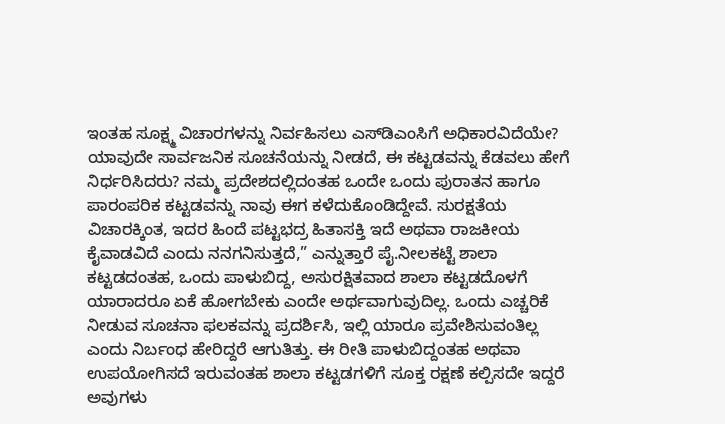ಇಂತಹ ಸೂಕ್ಷ್ಮ ವಿಚಾರಗಳನ್ನು ನಿರ್ವಹಿಸಲು ಎಸ್‌ಡಿಎಂಸಿಗೆ ಅಧಿಕಾರವಿದೆಯೇ? ಯಾವುದೇ ಸಾರ್ವಜನಿಕ ಸೂಚನೆಯನ್ನು ನೀಡದೆ, ಈ ಕಟ್ಟಡವನ್ನು ಕೆಡವಲು ಹೇಗೆ ನಿರ್ಧರಿಸಿದರು? ನಮ್ಮ ಪ್ರದೇಶದಲ್ಲಿದಂತಹ ಒಂದೇ ಒಂದು ಪುರಾತನ ಹಾಗೂ ಪಾರಂಪರಿಕ ಕಟ್ಟಡವನ್ನು ನಾವು ಈಗ ಕಳೆದುಕೊಂಡಿದ್ದೇವೆ. ಸುರಕ್ಷತೆಯ ವಿಚಾರಕ್ಕಿಂತ, ಇದರ ಹಿಂದೆ ಪಟ್ಟಭದ್ರ ಹಿತಾಸಕ್ತಿ ಇದೆ ಅಥವಾ ರಾಜಕೀಯ ಕೈವಾಡವಿದೆ ಎಂದು ನನಗನಿಸುತ್ತದೆ,” ಎನ್ನುತ್ತಾರೆ ಪೈ.ನೀಲಕಟ್ಟೆ ಶಾಲಾ ಕಟ್ಟಡದಂತಹ, ಒಂದು ಪಾಳುಬಿದ್ದ, ಅಸುರಕ್ಷಿತವಾದ ಶಾಲಾ ಕಟ್ಟಡದೊಳಗೆ ಯಾರಾದರೂ ಏಕೆ ಹೋಗಬೇಕು ಎಂದೇ ಅರ್ಥವಾಗುವುದಿಲ್ಲ. ಒಂದು ಎಚ್ಚರಿಕೆ ನೀಡುವ ಸೂಚನಾ ಫಲಕವನ್ನು ಪ್ರದರ್ಶಿಸಿ, ಇಲ್ಲಿ ಯಾರೂ ಪ್ರವೇಶಿಸುವಂತಿಲ್ಲ ಎಂದು ನಿರ್ಬಂಧ ಹೇರಿದ್ದರೆ ಆಗುತಿತ್ತು. ಈ ರೀತಿ ಪಾಳುಬಿದ್ದಂತಹ ಅಥವಾ ಉಪಯೋಗಿಸದೆ ಇರುವಂತಹ ಶಾಲಾ ಕಟ್ಟಡಗಳಿಗೆ ಸೂಕ್ತ ರಕ್ಷಣೆ ಕಲ್ಪಿಸದೇ ಇದ್ದರೆ ಅವುಗಳು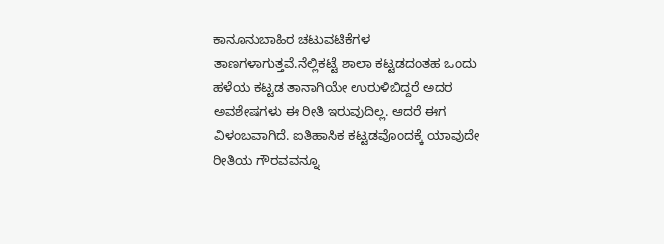ಕಾನೂನುಬಾಹಿರ ಚಟುವಟಿಕೆಗಳ ತಾಣಗಳಾಗುತ್ತವೆ.ನೆಲ್ಲಿಕಟ್ಟೆ ಶಾಲಾ ಕಟ್ಟಡದಂತಹ ಒಂದು ಹಳೆಯ ಕಟ್ಟಡ ತಾನಾಗಿಯೇ ಉರುಳಿಬಿದ್ದರೆ ಅದರ ಅವಶೇಷಗಳು ಈ ರೀತಿ ಇರುವುದಿಲ್ಲ. ಆದರೆ ಈಗ ವಿಳಂಬವಾಗಿದೆ. ಐತಿಹಾಸಿಕ ಕಟ್ಟಡವೊಂದಕ್ಕೆ ಯಾವುದೇ ರೀತಿಯ ಗೌರವವನ್ನೂ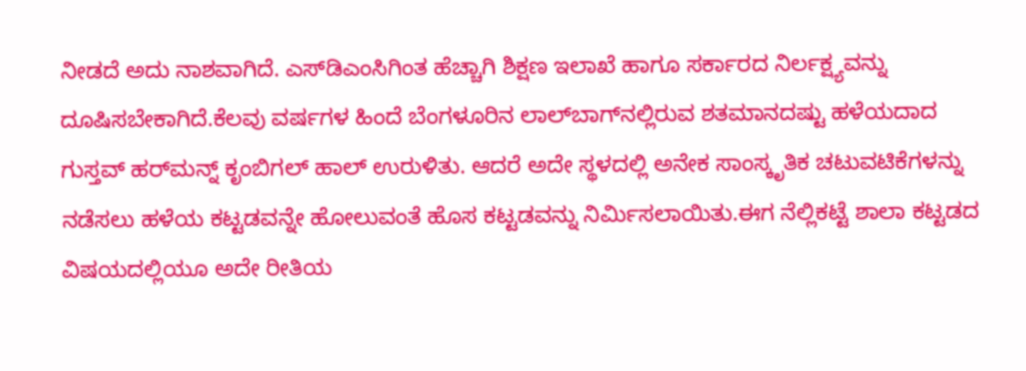ನೀಡದೆ ಅದು ನಾಶವಾಗಿದೆ. ಎಸ್‌ಡಿಎಂಸಿಗಿಂತ ಹೆಚ್ಚಾಗಿ ಶಿಕ್ಷಣ ಇಲಾಖೆ ಹಾಗೂ ಸರ್ಕಾರದ ನಿರ್ಲಕ್ಷ್ಯವನ್ನು ದೂಷಿಸಬೇಕಾಗಿದೆ.ಕೆಲವು ವರ್ಷಗಳ ಹಿಂದೆ ಬೆಂಗಳೂರಿನ ಲಾಲ್‌ಬಾಗ್‌ನಲ್ಲಿರುವ ಶತಮಾನದಷ್ಟು ಹಳೆಯದಾದ ಗುಸ್ತವ್ ಹರ್‌ಮನ್ನ್ ಕೃಂಬಿಗಲ್ ಹಾಲ್ ಉರುಳಿತು. ಆದರೆ ಅದೇ ಸ್ಥಳದಲ್ಲಿ ಅನೇಕ ಸಾಂಸ್ಕೃತಿಕ ಚಟುವಟಿಕೆಗಳನ್ನು ನಡೆಸಲು ಹಳೆಯ ಕಟ್ಟಡವನ್ನೇ ಹೋಲುವಂತೆ ಹೊಸ ಕಟ್ಟಡವನ್ನು ನಿರ್ಮಿಸಲಾಯಿತು.ಈಗ ನೆಲ್ಲಿಕಟ್ಟೆ ಶಾಲಾ ಕಟ್ಟಡದ ವಿಷಯದಲ್ಲಿಯೂ ಅದೇ ರೀತಿಯ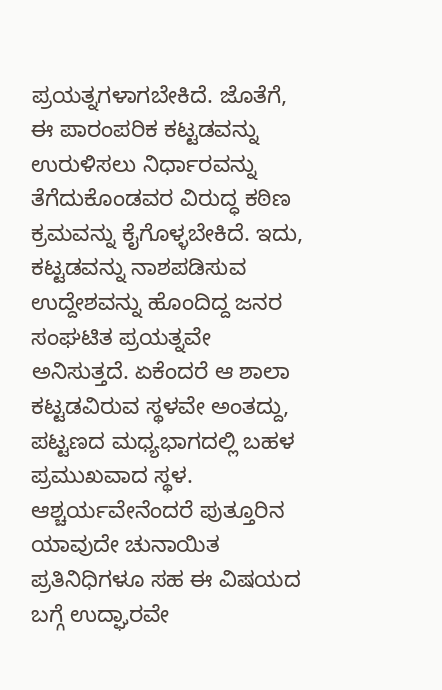ಪ್ರಯತ್ನಗಳಾಗಬೇಕಿದೆ. ಜೊತೆಗೆ, ಈ ಪಾರಂಪರಿಕ ಕಟ್ಟಡವನ್ನು ಉರುಳಿಸಲು ನಿರ್ಧಾರವನ್ನು ತೆಗೆದುಕೊಂಡವರ ವಿರುದ್ಧ ಕಠಿಣ ಕ್ರಮವನ್ನು ಕೈಗೊಳ್ಳಬೇಕಿದೆ. ಇದು, ಕಟ್ಟಡವನ್ನು ನಾಶಪಡಿಸುವ ಉದ್ದೇಶವನ್ನು ಹೊಂದಿದ್ದ ಜನರ ಸಂಘಟಿತ ಪ್ರಯತ್ನವೇ ಅನಿಸುತ್ತದೆ. ಏಕೆಂದರೆ ಆ ಶಾಲಾ ಕಟ್ಟಡವಿರುವ ಸ್ಥಳವೇ ಅಂತದ್ದು, ಪಟ್ಟಣದ ಮಧ್ಯಭಾಗದಲ್ಲಿ ಬಹಳ ಪ್ರಮುಖವಾದ ಸ್ಥಳ. ಆಶ್ಚರ್ಯವೇನೆಂದರೆ ಪುತ್ತೂರಿನ ಯಾವುದೇ ಚುನಾಯಿತ ಪ್ರತಿನಿಧಿಗಳೂ ಸಹ ಈ ವಿಷಯದ ಬಗ್ಗೆ ಉದ್ಘಾರವೇ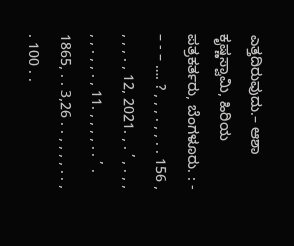ಎತ್ತದಿರುವುದು.– ಆಶಾ ಕೃಷ್ಣಸ್ವಾಮಿ, ಹಿರಿಯ ಪತ್ರಕರ್ತರು, ಬೆಂಗಳೂರು. : - – - – …. ? , , , . , , . . 156 , , , , . , 12, 2021. , . ’ , . , , , , . , , . , 11. , , , , . . ’ . 1865, . . 3,26 . . , , , , . . , . 100 . .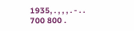1935, . , , , . - . . 700 800 .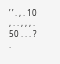’ ’ . , . 10 , . . , , , . 50 . . . ? .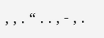, , . “ . . , - , .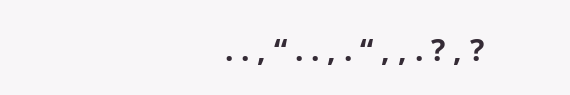. . , “ . . , . “ , , . ? , ?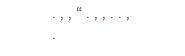. , , “ . , , . . , .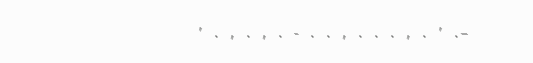’ . , . , . - . . , . . . , . ’ .–